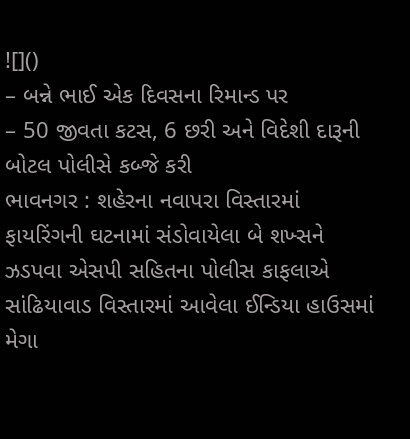![]()
– બન્ને ભાઈ એક દિવસના રિમાન્ડ પર
– 50 જીવતા કટસ, 6 છરી અને વિદેશી દારૂની બોટલ પોલીસે કબ્જે કરી
ભાવનગર : શહેરના નવાપરા વિસ્તારમાં ફાયરિંગની ઘટનામાં સંડોવાયેલા બે શખ્સને ઝડપવા એસપી સહિતના પોલીસ કાફલાએ સાંઢિયાવાડ વિસ્તારમાં આવેલા ઈન્ડિયા હાઉસમાં મેગા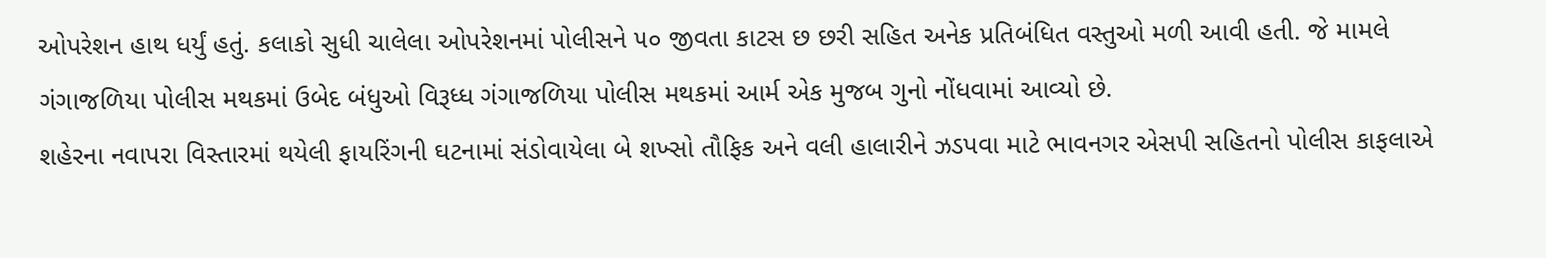ઓપરેશન હાથ ધર્યું હતું. કલાકો સુધી ચાલેલા ઓપરેશનમાં પોલીસને ૫૦ જીવતા કાટસ છ છરી સહિત અનેક પ્રતિબંધિત વસ્તુઓ મળી આવી હતી. જે મામલે ગંગાજળિયા પોલીસ મથકમાં ઉબેદ બંધુઓ વિરૂધ્ધ ગંગાજળિયા પોલીસ મથકમાં આર્મ એક મુજબ ગુનો નોંધવામાં આવ્યો છે.
શહેરના નવાપરા વિસ્તારમાં થયેલી ફાયરિંગની ઘટનામાં સંડોવાયેલા બે શખ્સો તૌફિક અને વલી હાલારીને ઝડપવા માટે ભાવનગર એસપી સહિતનો પોલીસ કાફલાએ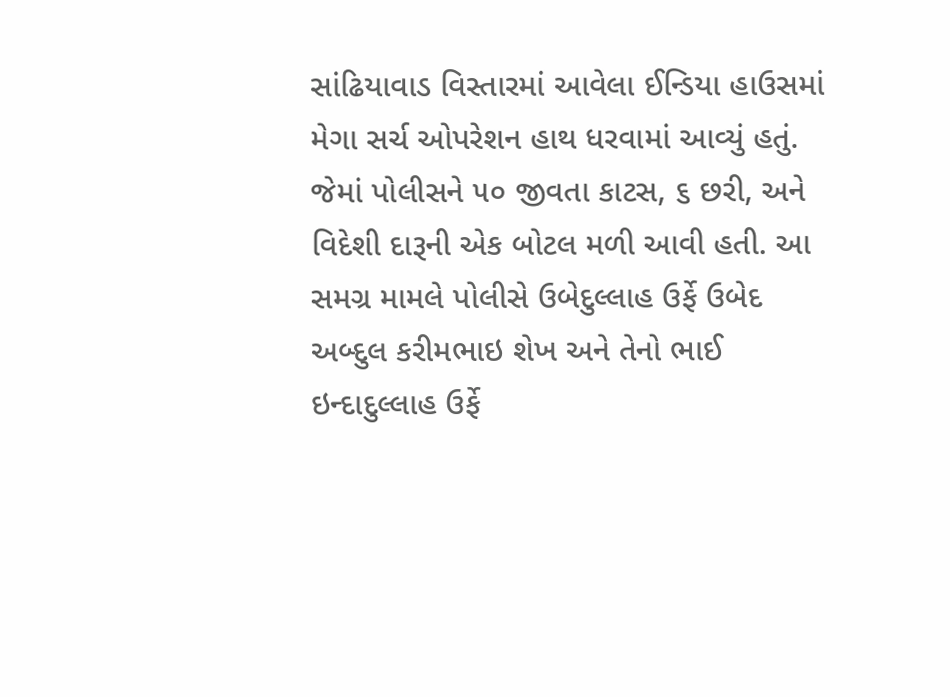સાંઢિયાવાડ વિસ્તારમાં આવેલા ઈન્ડિયા હાઉસમાં મેગા સર્ચ ઓપરેશન હાથ ધરવામાં આવ્યું હતું. જેમાં પોલીસને ૫૦ જીવતા કાટસ, ૬ છરી, અને વિદેશી દારૂની એક બોટલ મળી આવી હતી. આ સમગ્ર મામલે પોલીસે ઉબેદુલ્લાહ ઉર્ફે ઉબેદ અબ્દુલ કરીમભાઇ શેખ અને તેનો ભાઈ ઇન્દાદુલ્લાહ ઉર્ફે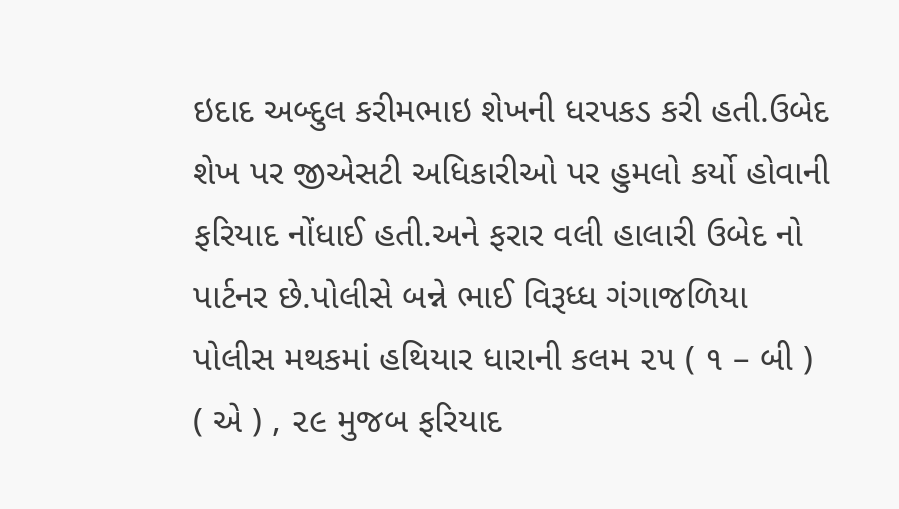ઇદાદ અબ્દુલ કરીમભાઇ શેખની ધરપકડ કરી હતી.ઉબેદ શેખ પર જીએસટી અધિકારીઓ પર હુમલો કર્યો હોવાની ફરિયાદ નોંધાઈ હતી.અને ફરાર વલી હાલારી ઉબેદ નો પાર્ટનર છે.પોલીસે બન્ને ભાઈ વિરૂધ્ધ ગંગાજળિયા પોલીસ મથકમાં હથિયાર ધારાની કલમ ૨૫ ( ૧ – બી ) ( એ ) , ૨૯ મુજબ ફરિયાદ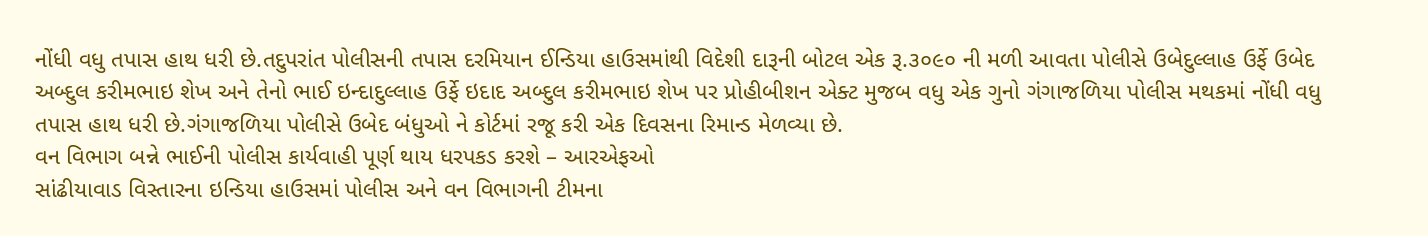નોંધી વધુ તપાસ હાથ ધરી છે.તદુપરાંત પોલીસની તપાસ દરમિયાન ઈન્ડિયા હાઉસમાંથી વિદેશી દારૂની બોટલ એક રૂ.૩૦૯૦ ની મળી આવતા પોલીસે ઉબેદુલ્લાહ ઉર્ફે ઉબેદ અબ્દુલ કરીમભાઇ શેખ અને તેનો ભાઈ ઇન્દાદુલ્લાહ ઉર્ફે ઇદાદ અબ્દુલ કરીમભાઇ શેખ પર પ્રોહીબીશન એક્ટ મુજબ વધુ એક ગુનો ગંગાજળિયા પોલીસ મથકમાં નોંધી વધુ તપાસ હાથ ધરી છે.ગંગાજળિયા પોલીસે ઉબેદ બંધુઓ ને કોર્ટમાં રજૂ કરી એક દિવસના રિમાન્ડ મેળવ્યા છે.
વન વિભાગ બન્ને ભાઈની પોલીસ કાર્યવાહી પૂર્ણ થાય ધરપકડ કરશે – આરએફઓ
સાંઢીયાવાડ વિસ્તારના ઇન્ડિયા હાઉસમાં પોલીસ અને વન વિભાગની ટીમના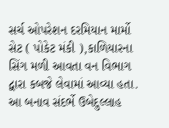સર્ચ ઓપરેશન દરમિયાન માર્મો સેટ ( પોકેટ મંકી ),કાળિયારના સિંગ મળી આવતા વન વિભાગ દ્વારા કબજે લેવામાં આવ્યા હતા. આ બનાવ સંદર્ભે ઉબેદુલ્લાહ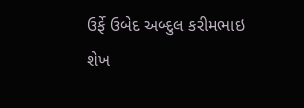ઉર્ફે ઉબેદ અબ્દુલ કરીમભાઇ શેખ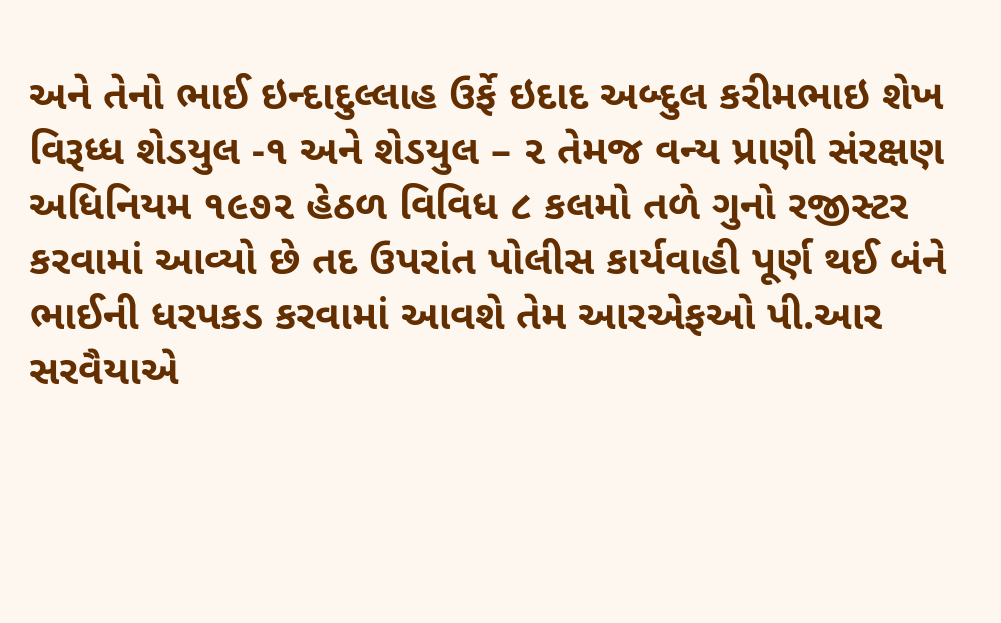અને તેનો ભાઈ ઇન્દાદુલ્લાહ ઉર્ફે ઇદાદ અબ્દુલ કરીમભાઇ શેખ વિરૂધ્ધ શેડયુલ -૧ અને શેડયુલ – ૨ તેમજ વન્ય પ્રાણી સંરક્ષણ અધિનિયમ ૧૯૭૨ હેઠળ વિવિધ ૮ કલમો તળે ગુનો રજીસ્ટર કરવામાં આવ્યો છે તદ ઉપરાંત પોલીસ કાર્યવાહી પૂર્ણ થઈ બંને ભાઈની ધરપકડ કરવામાં આવશે તેમ આરએફઓ પી.આર સરવૈયાએ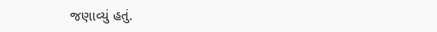જણાવ્યું હતું.